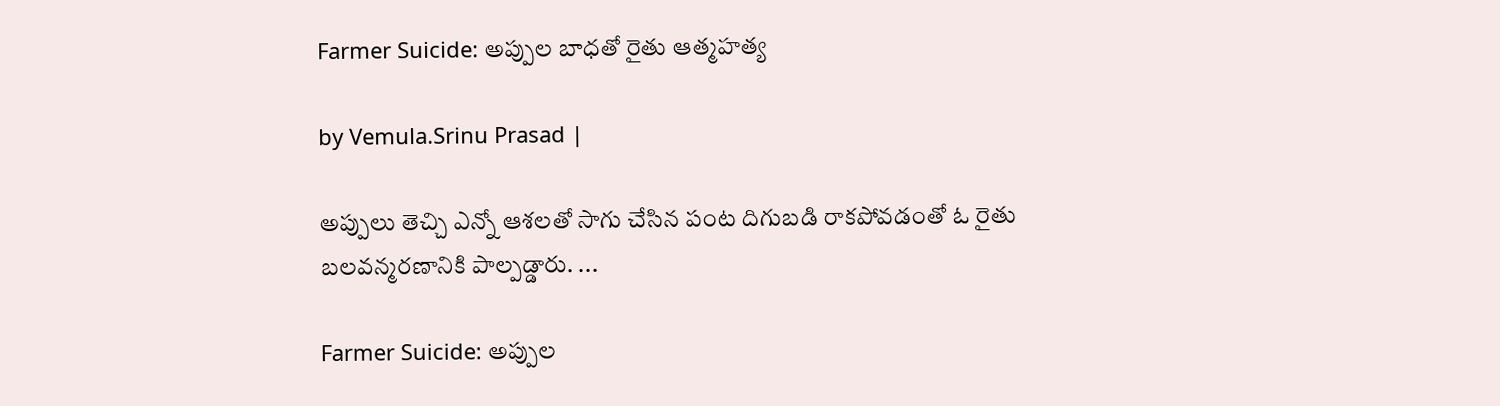Farmer Suicide: అప్పుల బాధతో రైతు ఆత్మహత్య

by Vemula.Srinu Prasad |

అప్పులు తెచ్చి ఎన్నో ఆశలతో సాగు చేసిన పంట దిగుబడి రాకపోవడంతో ఓ రైతు బలవన్మరణానికి పాల్పడ్డారు. ...

Farmer Suicide: అప్పుల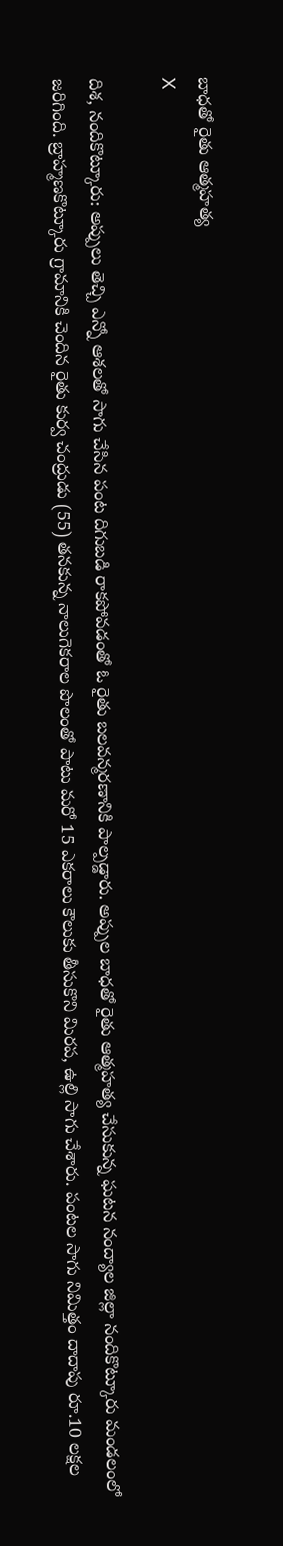బాధతో రైతు ఆత్మహత్య
X

దిశ, నందికొట్కూరు: అప్పులు తెచ్చి ఎన్నో ఆశలతో సాగు చేసిన పంట దిగుబడి రాకపోవడంతో ఓ రైతు బలవన్మరణానికి పాల్పడ్డారు. అప్పుల బాధతో రైతు ఆత్మహత్య చేసుకున్న ఘటన నంద్యాల జిల్లా నందికొట్కూరు మండలంలో జరిగింది. బ్రాహ్మణకొట్కూరు గ్రామానికి చెందిన రైతు కుర్వ చంద్రుడు (55) తనకున్న నాలుగెకరాల పొలంతో పాటు మరో 15 ఎకరాలు కౌలుకు తీసుకొని మిరప, ఉల్లి సాగు చేశారు. పంటల సాగు నిమిత్తం దాదాపు రూ.10 లక్షల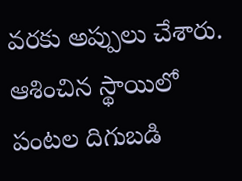వరకు అప్పులు చేశారు. ఆశించిన స్థాయిలో పంటల దిగుబడి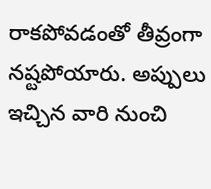రాకపోవడంతో తీవ్రంగా నష్టపోయారు. అప్పులు ఇచ్చిన వారి నుంచి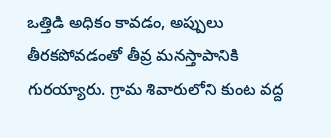ఒత్తిడి అధికం కావడం, అప్పులు తీరకపోవడంతో తీవ్ర మనస్తాపానికి గురయ్యారు. గ్రామ శివారులోని కుంట వద్ద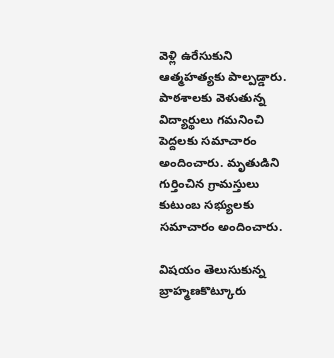వెళ్లి ఉరేసుకుని ఆత్మహత్యకు పాల్పడ్డారు. పాఠశాలకు వెళుతున్న విద్యార్థులు గమనించి పెద్దలకు సమాచారం అందించారు. మృతుడిని గుర్తించిన గ్రామస్తులు కుటుంబ సభ్యులకు సమాచారం అందించారు.

విషయం తెలుసుకున్న బ్రాహ్మణకొట్కూరు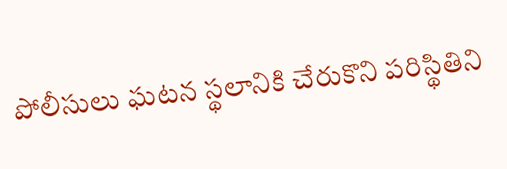పోలీసులు ఘటన స్థలానికి చేరుకొని పరిస్థితిని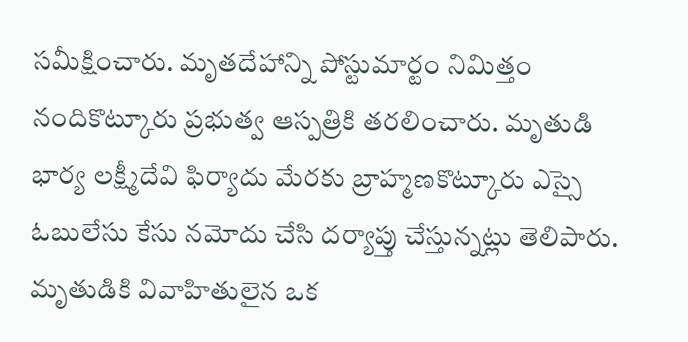సమీక్షించారు. మృతదేహాన్ని పోస్టుమార్టం నిమిత్తం నందికొట్కూరు ప్రభుత్వ ఆస్పత్రికి తరలించారు. మృతుడి భార్య లక్ష్మీదేవి ఫిర్యాదు మేరకు బ్రాహ్మణకొట్కూరు ఎస్సై ఓబులేసు కేసు నమోదు చేసి దర్యాప్తు చేస్తున్నట్లు తెలిపారు. మృతుడికి వివాహితులైన ఒక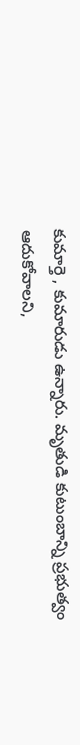కుమార్తె , కుమారుడు ఉన్నారు. మృతుడి కుటుంబాన్ని ప్రభుత్వం ఆదుకోవాలని,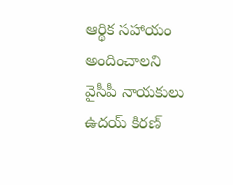ఆర్థిక సహాయం అందించాలని వైసీపీ నాయకులు ఉదయ్ కిరణ్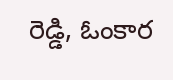రెడ్డి, ఓంకార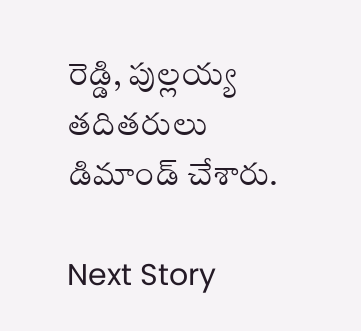రెడ్డి, పుల్లయ్య తదితరులు డిమాండ్ చేశారు.

Next Story